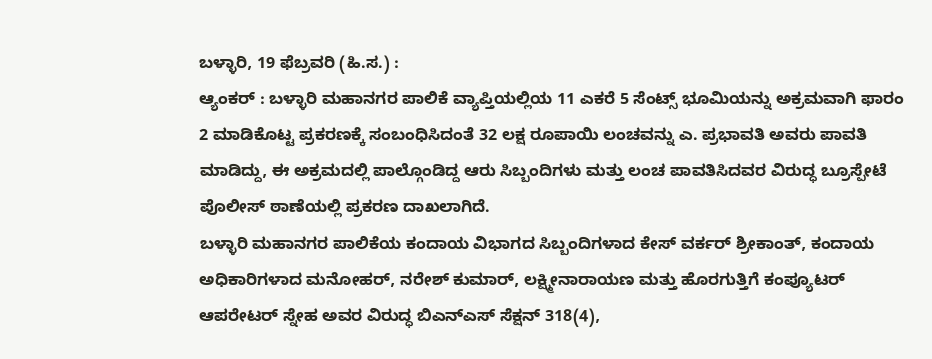ಬಳ್ಳಾರಿ, 19 ಫೆಬ್ರವರಿ (ಹಿ.ಸ.) :
ಆ್ಯಂಕರ್ : ಬಳ್ಳಾರಿ ಮಹಾನಗರ ಪಾಲಿಕೆ ವ್ಯಾಪ್ತಿಯಲ್ಲಿಯ 11 ಎಕರೆ 5 ಸೆಂಟ್ಸ್ ಭೂಮಿಯನ್ನು ಅಕ್ರಮವಾಗಿ ಫಾರಂ 2 ಮಾಡಿಕೊಟ್ಟ ಪ್ರಕರಣಕ್ಕೆ ಸಂಬಂಧಿಸಿದಂತೆ 32 ಲಕ್ಷ ರೂಪಾಯಿ ಲಂಚವನ್ನು ಎ. ಪ್ರಭಾವತಿ ಅವರು ಪಾವತಿ ಮಾಡಿದ್ದು, ಈ ಅಕ್ರಮದಲ್ಲಿ ಪಾಲ್ಗೊಂಡಿದ್ದ ಆರು ಸಿಬ್ಬಂದಿಗಳು ಮತ್ತು ಲಂಚ ಪಾವತಿಸಿದವರ ವಿರುದ್ಧ ಬ್ರೂಸ್ಪೇಟೆ ಪೊಲೀಸ್ ಠಾಣೆಯಲ್ಲಿ ಪ್ರಕರಣ ದಾಖಲಾಗಿದೆ.
ಬಳ್ಳಾರಿ ಮಹಾನಗರ ಪಾಲಿಕೆಯ ಕಂದಾಯ ವಿಭಾಗದ ಸಿಬ್ಬಂದಿಗಳಾದ ಕೇಸ್ ವರ್ಕರ್ ಶ್ರೀಕಾಂತ್, ಕಂದಾಯ ಅಧಿಕಾರಿಗಳಾದ ಮನೋಹರ್, ನರೇಶ್ ಕುಮಾರ್, ಲಕ್ಷ್ಮೀನಾರಾಯಣ ಮತ್ತು ಹೊರಗುತ್ತಿಗೆ ಕಂಪ್ಯೂಟರ್ ಆಪರೇಟರ್ ಸ್ನೇಹ ಅವರ ವಿರುದ್ಧ ಬಿಎನ್ಎಸ್ ಸೆಕ್ಷನ್ 318(4),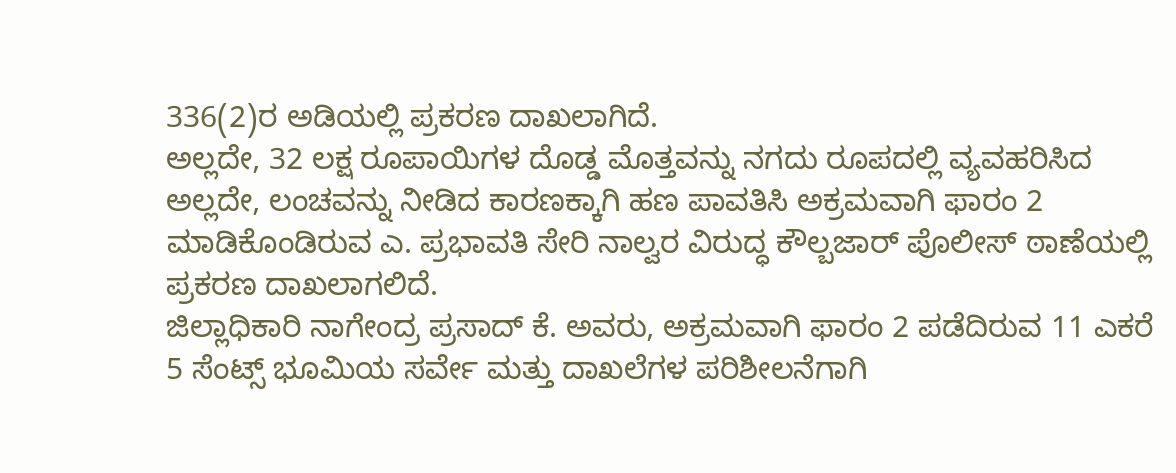336(2)ರ ಅಡಿಯಲ್ಲಿ ಪ್ರಕರಣ ದಾಖಲಾಗಿದೆ.
ಅಲ್ಲದೇ, 32 ಲಕ್ಷ ರೂಪಾಯಿಗಳ ದೊಡ್ಡ ಮೊತ್ತವನ್ನು ನಗದು ರೂಪದಲ್ಲಿ ವ್ಯವಹರಿಸಿದ ಅಲ್ಲದೇ, ಲಂಚವನ್ನು ನೀಡಿದ ಕಾರಣಕ್ಕಾಗಿ ಹಣ ಪಾವತಿಸಿ ಅಕ್ರಮವಾಗಿ ಫಾರಂ 2 ಮಾಡಿಕೊಂಡಿರುವ ಎ. ಪ್ರಭಾವತಿ ಸೇರಿ ನಾಲ್ವರ ವಿರುದ್ಧ ಕೌಲ್ಬಜಾರ್ ಪೊಲೀಸ್ ಠಾಣೆಯಲ್ಲಿ ಪ್ರಕರಣ ದಾಖಲಾಗಲಿದೆ.
ಜಿಲ್ಲಾಧಿಕಾರಿ ನಾಗೇಂದ್ರ ಪ್ರಸಾದ್ ಕೆ. ಅವರು, ಅಕ್ರಮವಾಗಿ ಫಾರಂ 2 ಪಡೆದಿರುವ 11 ಎಕರೆ 5 ಸೆಂಟ್ಸ್ ಭೂಮಿಯ ಸರ್ವೇ ಮತ್ತು ದಾಖಲೆಗಳ ಪರಿಶೀಲನೆಗಾಗಿ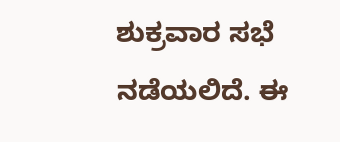ಶುಕ್ರವಾರ ಸಭೆ ನಡೆಯಲಿದೆ. ಈ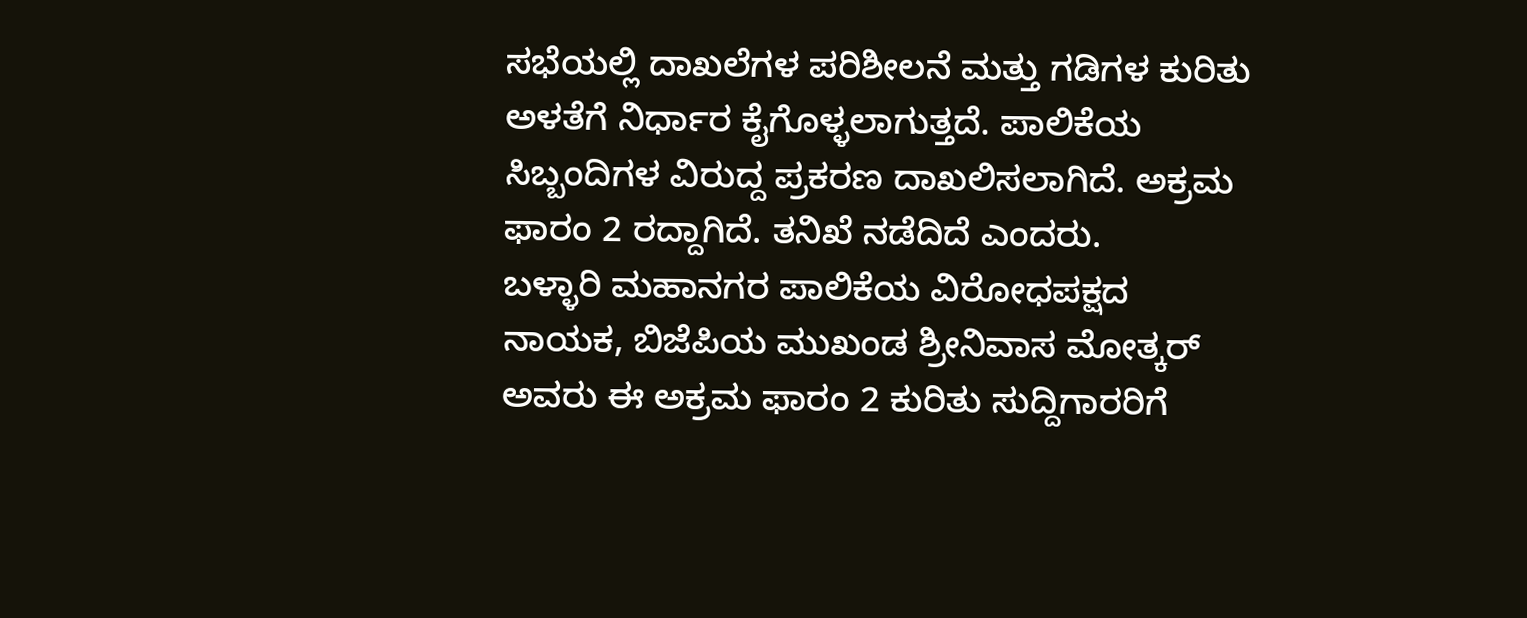ಸಭೆಯಲ್ಲಿ ದಾಖಲೆಗಳ ಪರಿಶೀಲನೆ ಮತ್ತು ಗಡಿಗಳ ಕುರಿತು ಅಳತೆಗೆ ನಿರ್ಧಾರ ಕೈಗೊಳ್ಳಲಾಗುತ್ತದೆ. ಪಾಲಿಕೆಯ ಸಿಬ್ಬಂದಿಗಳ ವಿರುದ್ದ ಪ್ರಕರಣ ದಾಖಲಿಸಲಾಗಿದೆ. ಅಕ್ರಮ ಫಾರಂ 2 ರದ್ದಾಗಿದೆ. ತನಿಖೆ ನಡೆದಿದೆ ಎಂದರು.
ಬಳ್ಳಾರಿ ಮಹಾನಗರ ಪಾಲಿಕೆಯ ವಿರೋಧಪಕ್ಷದ ನಾಯಕ, ಬಿಜೆಪಿಯ ಮುಖಂಡ ಶ್ರೀನಿವಾಸ ಮೋತ್ಕರ್ ಅವರು ಈ ಅಕ್ರಮ ಫಾರಂ 2 ಕುರಿತು ಸುದ್ದಿಗಾರರಿಗೆ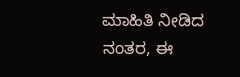ಮಾಹಿತಿ ನೀಡಿದ ನಂತರ, ಈ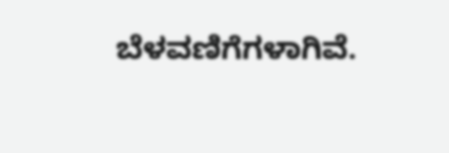ಬೆಳವಣಿಗೆಗಳಾಗಿವೆ.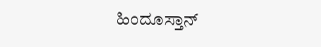ಹಿಂದೂಸ್ತಾನ್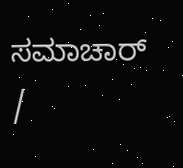ಸಮಾಚಾರ್ /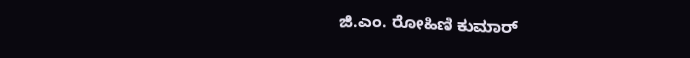ಜಿ.ಎಂ. ರೋಹಿಣಿ ಕುಮಾರ್